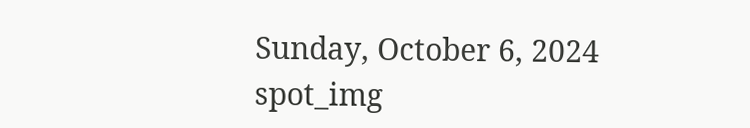Sunday, October 6, 2024
spot_img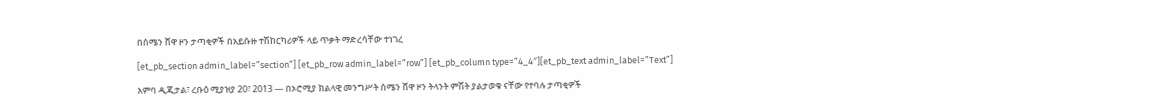በሰሜን ሸዋ ዞን ታጣቂዎች በአይሱዙ ተሽከርካሪዎች ላይ ጥቃት ማድረሳቸው ተነገረ

[et_pb_section admin_label=”section”] [et_pb_row admin_label=”row”] [et_pb_column type=”4_4″][et_pb_text admin_label=”Text”]

አምባ ዲጂታል፣ ረቡዕ ሚያዝያ 20፣ 2013 ― በኦሮሚያ ክልላዊ መንግሥት ሰሜን ሸዋ ዞን ትላንት ምሽት ያልታወቁ ናቸው የተባሉ ታጣቂዎች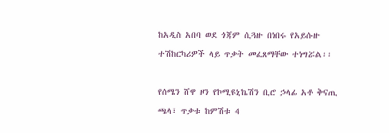ከአዲስ አበባ ወደ ጎጃም ሲጓዙ በነበሩ የአይሱዙ ተሽከርካሪዎች ላይ ጥቃት መፈጸማቸው ተነግሯል፡፡

የሰሜን ሸዋ ዞን የኮሚዩኒኬሽን ቢሮ ኃላፊ አቶ ቅናጢ ጫላ፣ ጥቃቱ ከምሽቱ 4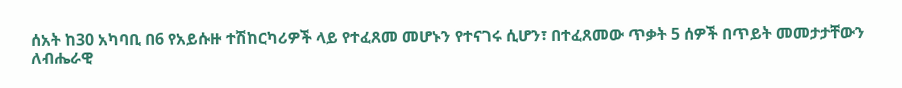ሰአት ከ30 አካባቢ በ6 የአይሱዙ ተሽከርካሪዎች ላይ የተፈጸመ መሆኑን የተናገሩ ሲሆን፣ በተፈጸመው ጥቃት 5 ሰዎች በጥይት መመታታቸውን ለብሔራዊ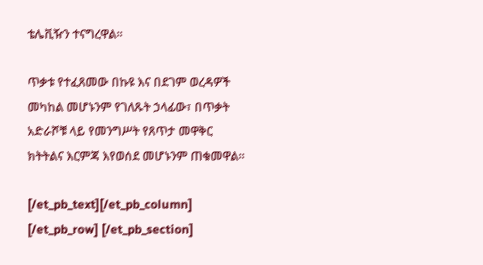ቴሌቪዥን ተናግረዋል፡፡

ጥቃቱ የተፈጸመው በኩዩ እና በደገም ወረዳዎች መካከል መሆኑንም የገለጹት ኃላፊው፣ በጥቃት አድራሾቹ ላይ የመንግሥት የጸጥታ መዋቅር ክትትልና እርምጃ እየወሰደ መሆኑንም ጠቁመዋል፡፡

[/et_pb_text][/et_pb_column] [/et_pb_row] [/et_pb_section]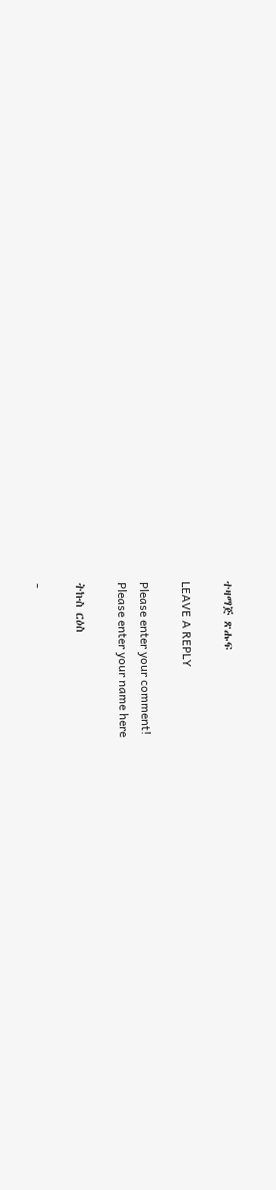ተዛማጅ ጽሑፍ

LEAVE A REPLY

Please enter your comment!
Please enter your name here

ትኩስ ርዕስ

-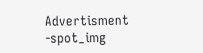Advertisment -spot_img